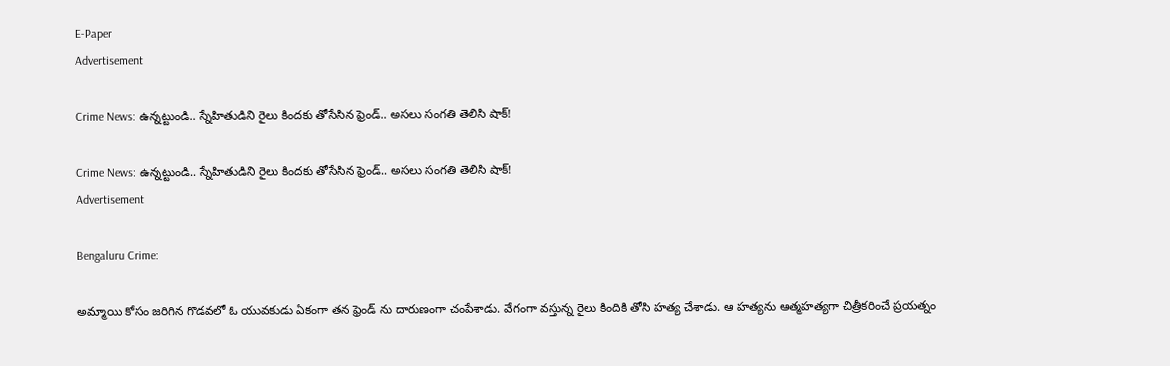E-Paper
Advertisement

Crime News: ఉన్నట్టుండి.. స్నేహితుడిని రైలు కిందకు తోసేసిన ఫ్రెండ్.. అసలు సంగతి తెలిసి షాక్!

Crime News: ఉన్నట్టుండి.. స్నేహితుడిని రైలు కిందకు తోసేసిన ఫ్రెండ్.. అసలు సంగతి తెలిసి షాక్!
Advertisement

Bengaluru Crime:

అమ్మాయి కోసం జరిగిన గొడవలో ఓ యువకుడు ఏకంగా తన ఫ్రెండ్ ను దారుణంగా చంపేశాడు. వేగంగా వస్తున్న రైలు కిందికి తోసి హత్య చేశాడు. ఆ హత్యను ఆత్మహత్యగా చిత్రీకరించే ప్రయత్నం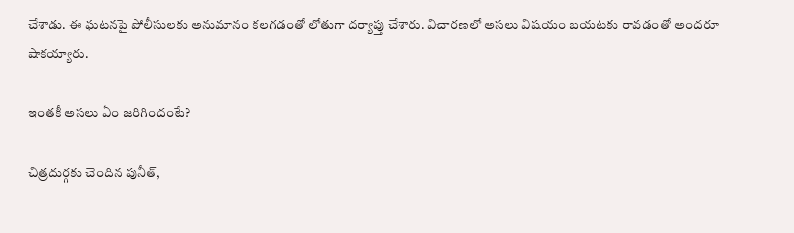చేశాడు. ఈ ఘటనపై పోలీసులకు అనుమానం కలగడంతో లోతుగా దర్యాప్తు చేశారు. విచారణలో అసలు విషయం బయటకు రావడంతో అందరూ షాకయ్యారు.

ఇంతకీ అసలు ఏం జరిగిందంటే?

చిత్రదుర్గకు చెందిన పునీత్,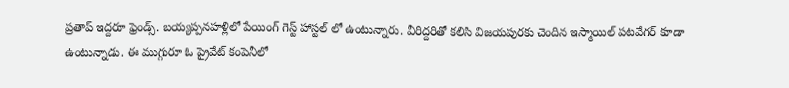ప్రతాప్ ఇద్దరూ ఫ్రెండ్స్. బయ్యప్పనహళ్లిలో పేయింగ్ గెస్ట్ హాస్టల్ లో ఉంటున్నారు. వీరిద్దరితో కలిసి విజయపురకు చెందిన ఇస్మాయిల్ పటవేగర్ కూడా ఉంటున్నాడు. ఈ ముగ్గురూ ఓ ప్రైవేట్ కంపెనీలో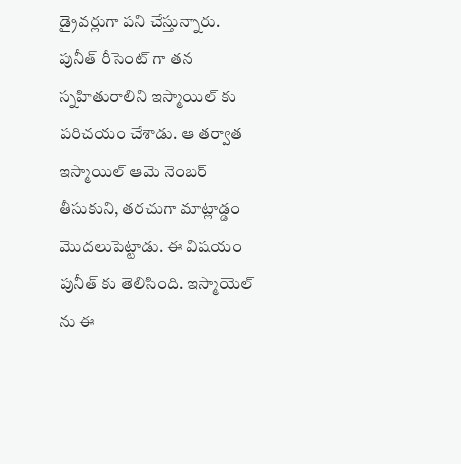డ్రైవర్లుగా పని చేస్తున్నారు. పునీత్ రీసెంట్ గా తన స్నహితురాలిని ఇస్మాయిల్ కు పరిచయం చేశాడు. ఆ తర్వాత ఇస్మాయిల్ ఆమె నెంబర్ తీసుకుని, తరచుగా మాట్లాడ్డం మొదలుపెట్టాడు. ఈ విషయం పునీత్ కు తెలిసింది. ఇస్మాయెల్ ను ఈ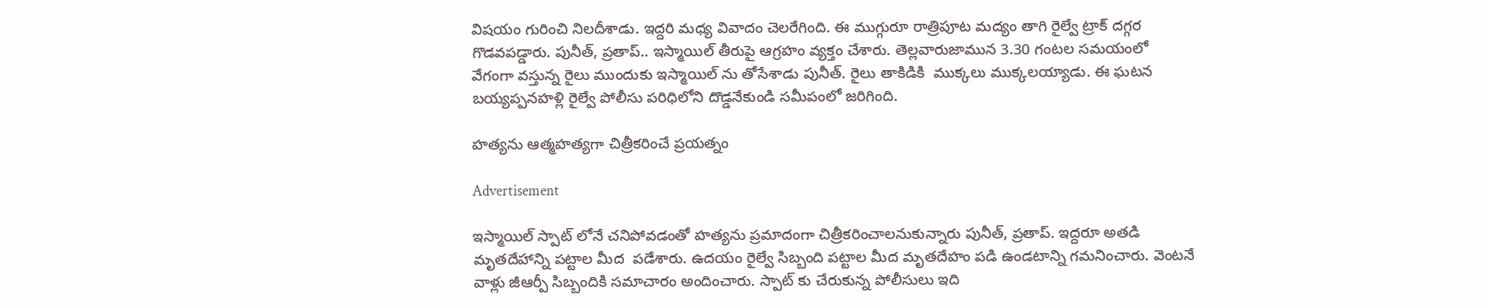విషయం గురించి నిలదీశాడు. ఇద్దరి మధ్య వివాదం చెలరేగింది. ఈ ముగ్గురూ రాత్రిపూట మద్యం తాగి రైల్వే ట్రాక్ దగ్గర గొడవపడ్డారు. పునీత్, ప్రతాప్.. ఇస్మాయిల్ తీరుపై ఆగ్రహం వ్యక్తం చేశారు. తెల్లవారుజామున 3.30 గంటల సమయంలో వేగంగా వస్తున్న రైలు ముందుకు ఇస్మాయిల్ ను తోసేశాడు పునీత్. రైలు తాకిడికి  ముక్కలు ముక్కలయ్యాడు. ఈ ఘటన బయ్యప్పనహళ్లి రైల్వే పోలీసు పరిధిలోని దొడ్డనేకుండి సమీపంలో జరిగింది.

హత్యను ఆత్మహత్యగా చిత్రీకరించే ప్రయత్నం

Advertisement

ఇస్మాయిల్ స్పాట్ లోనే చనిపోవడంతో హత్యను ప్రమాదంగా చిత్రీకరించాలనుకున్నారు పునీత్, ప్రతాప్. ఇద్దరూ అతడి మృతదేహాన్ని పట్టాల మీద  పడేశారు. ఉదయం రైల్వే సిబ్బంది పట్టాల మీద మృతదేహం పడి ఉండటాన్ని గమనించారు. వెంటనే వాళ్లు జీఆర్పీ సిబ్బందికి సమాచారం అందించారు. స్పాట్ కు చేరుకున్న పోలీసులు ఇది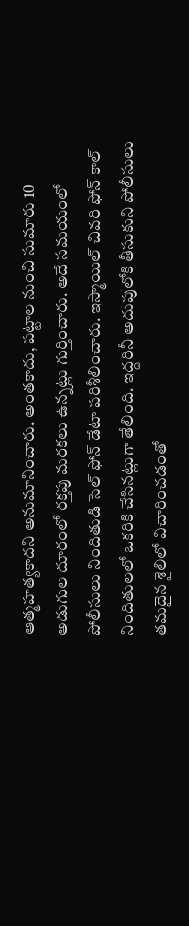ఆత్మహత్యకాదని అనుమానించారు. అంతకాదు, పట్టాల నుంచి సుమారు 10 అడుగుల దూరంలో రక్తపు మరకలు ఉన్నట్లు గుర్తించారు. అదే సమయంలో పోలీసులు నిందితుడి సెల్ ఫోన్ డేటా పరిశీలించారు. ఇస్మాయిల్ చివరి ఫోన్ కాల్ నిందితులలో ఒకరికి చేసినట్లుగా తేలింది. ఇద్దరినీ అదుపులోకి తీసుకుని పోలీసులు తమదైన శైలిలో విచారించడంతో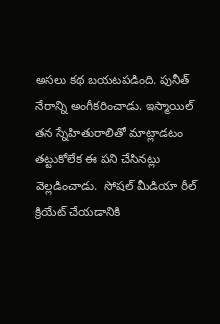అసలు కథ బయటపడింది. పునీత్ నేరాన్ని అంగీకరించాడు. ఇస్మాయిల్ తన స్నేహితురాలితో మాట్లాడటం తట్టుకోలేక ఈ పని చేసినట్లు వెల్లడించాడు.  సోషల్ మీడియా రీల్‌ క్రియేట్ చేయడానికి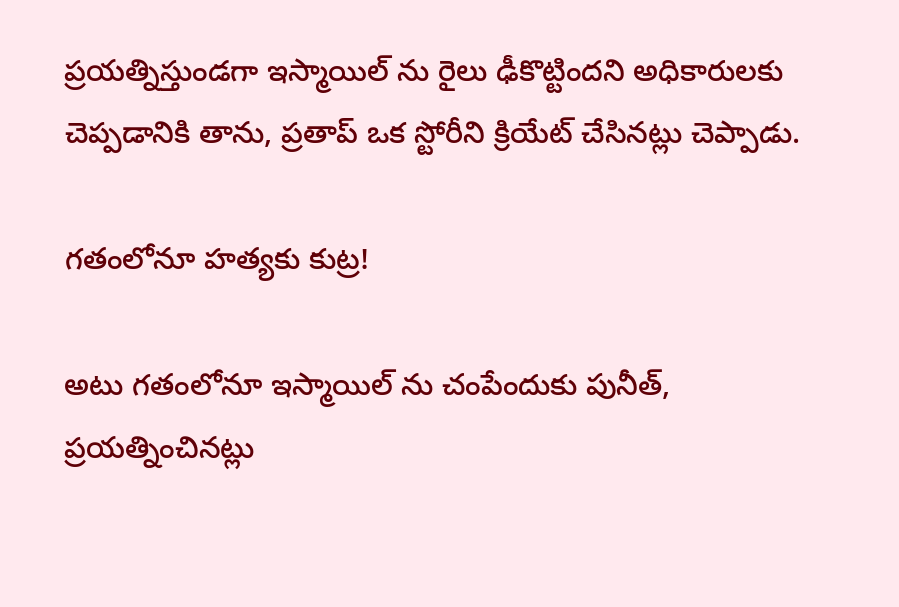ప్రయత్నిస్తుండగా ఇస్మాయిల్‌ ను రైలు ఢీకొట్టిందని అధికారులకు చెప్పడానికి తాను, ప్రతాప్ ఒక స్టోరీని క్రియేట్ చేసినట్లు చెప్పాడు.

గతంలోనూ హత్యకు కుట్ర!

అటు గతంలోనూ ఇస్మాయిల్ ను చంపేందుకు పునీత్, ప్రయత్నించినట్లు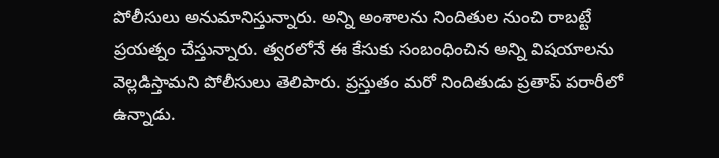పోలీసులు అనుమానిస్తున్నారు. అన్ని అంశాలను నిందితుల నుంచి రాబట్టే ప్రయత్నం చేస్తున్నారు. త్వరలోనే ఈ కేసుకు సంబంధించిన అన్ని విషయాలను వెల్లడిస్తామని పోలీసులు తెలిపారు. ప్రస్తుతం మరో నిందితుడు ప్రతాప్ పరారీలో ఉన్నాడు.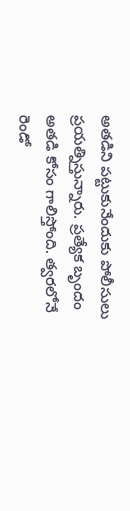అతడిని పట్టుకునేందుకు పోలీసులు ప్రయత్నిస్తున్నారు. ప్రత్యేక బృందం అతడి కోసం గాలిస్తోంది. త్వరలోనే రెండో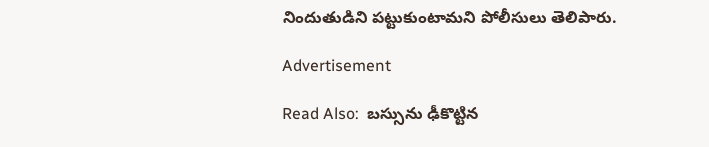నిందుతుడిని పట్టుకుంటామని పోలీసులు తెలిపారు.

Advertisement

Read Also:  బస్సును ఢీకొట్టిన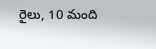రైలు, 10 మంది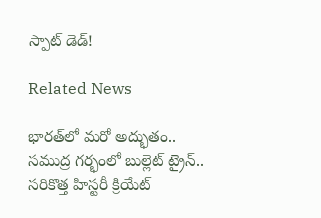స్పాట్ డెడ్!

Related News

భారత్‌లో మరో అద్భుతం.. సముద్ర గర్భంలో బుల్లెట్ ట్రైన్.. సరికొత్త హిస్టరీ క్రియేట్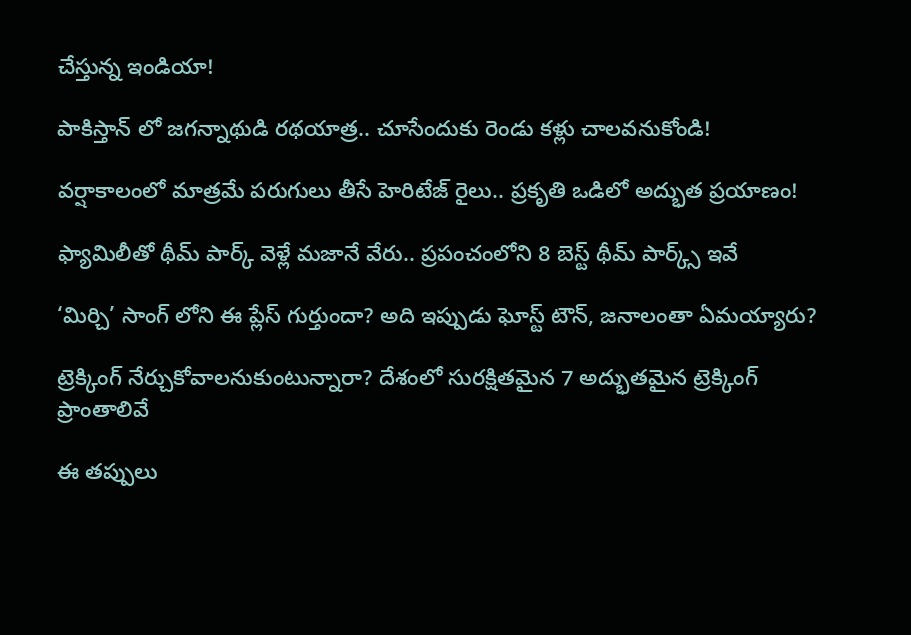చేస్తున్న ఇండియా!

పాకిస్తాన్ లో జగన్నాథుడి రథయాత్ర.. చూసేందుకు రెండు కళ్లు చాలవనుకోండి!

వర్షాకాలంలో మాత్రమే పరుగులు తీసే హెరిటేజ్ రైలు.. ప్రకృతి ఒడిలో అద్భుత ప్రయాణం!

ఫ్యామిలీతో థీమ్ పార్క్ వెళ్లే మజానే వేరు.. ప్రపంచంలోని 8 బెస్ట్ థీమ్ పార్క్స్ ఇవే

‘మిర్చి’ సాంగ్ లోని ఈ ప్లేస్ గుర్తుందా? అది ఇప్పుడు ఘోస్ట్ టౌన్, జనాలంతా ఏమయ్యారు?

ట్రెక్కింగ్ నేర్చుకోవాలనుకుంటున్నారా? దేశంలో సురక్షితమైన 7 అద్భుతమైన ట్రెక్కింగ్ ప్రాంతాలివే

ఈ తప్పులు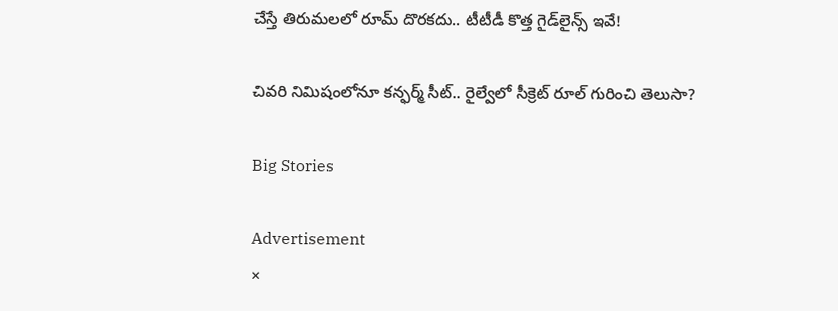చేస్తే తిరుమలలో రూమ్ దొరకదు.. టీటీడీ కొత్త గైడ్‌లైన్స్ ఇవే!

చివరి నిమిషంలోనూ కన్ఫర్మ్ సీట్.. రైల్వేలో సీక్రెట్ రూల్ గురించి తెలుసా?

Big Stories

Advertisement
×